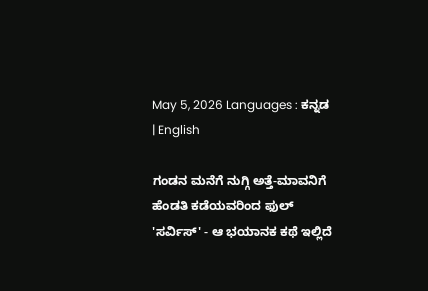May 5, 2026 Languages : ಕನ್ನಡ | English

ಗಂಡನ ಮನೆಗೆ ನುಗ್ಗಿ ಅತ್ತೆ-ಮಾವನಿಗೆ ಹೆಂಡತಿ ಕಡೆಯವರಿಂದ ಫುಲ್ 'ಸರ್ವಿಸ್' - ಆ ಭಯಾನಕ ಕಥೆ ಇಲ್ಲಿದೆ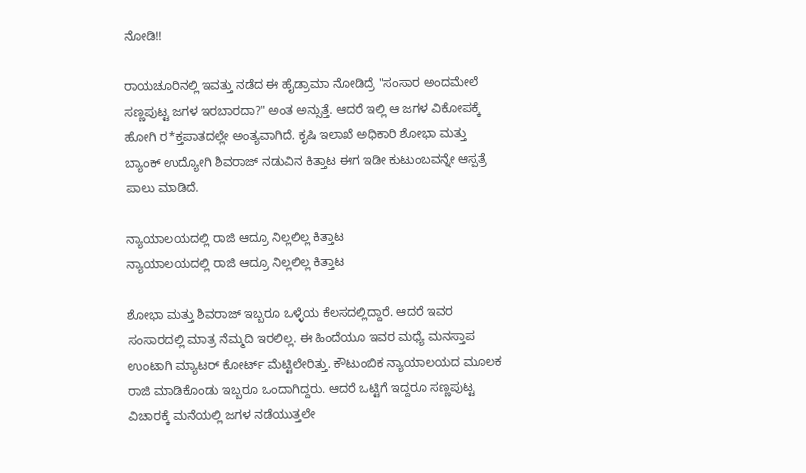ನೋಡಿ!!

ರಾಯಚೂರಿನಲ್ಲಿ ಇವತ್ತು ನಡೆದ ಈ ಹೈಡ್ರಾಮಾ ನೋಡಿದ್ರೆ "ಸಂಸಾರ ಅಂದಮೇಲೆ ಸಣ್ಣಪುಟ್ಟ ಜಗಳ ಇರಬಾರದಾ?" ಅಂತ ಅನ್ಸುತ್ತೆ. ಆದರೆ ಇಲ್ಲಿ ಆ ಜಗಳ ವಿಕೋಪಕ್ಕೆ ಹೋಗಿ ರ*ಕ್ತಪಾತದಲ್ಲೇ ಅಂತ್ಯವಾಗಿದೆ. ಕೃಷಿ ಇಲಾಖೆ ಅಧಿಕಾರಿ ಶೋಭಾ ಮತ್ತು ಬ್ಯಾಂಕ್ ಉದ್ಯೋಗಿ ಶಿವರಾಜ್ ನಡುವಿನ ಕಿತ್ತಾಟ ಈಗ ಇಡೀ ಕುಟುಂಬವನ್ನೇ ಆಸ್ಪತ್ರೆ ಪಾಲು ಮಾಡಿದೆ.

ನ್ಯಾಯಾಲಯದಲ್ಲಿ ರಾಜಿ ಆದ್ರೂ ನಿಲ್ಲಲಿಲ್ಲ ಕಿತ್ತಾಟ
ನ್ಯಾಯಾಲಯದಲ್ಲಿ ರಾಜಿ ಆದ್ರೂ ನಿಲ್ಲಲಿಲ್ಲ ಕಿತ್ತಾಟ

ಶೋಭಾ ಮತ್ತು ಶಿವರಾಜ್ ಇಬ್ಬರೂ ಒಳ್ಳೆಯ ಕೆಲಸದಲ್ಲಿದ್ದಾರೆ. ಆದರೆ ಇವರ ಸಂಸಾರದಲ್ಲಿ ಮಾತ್ರ ನೆಮ್ಮದಿ ಇರಲಿಲ್ಲ. ಈ ಹಿಂದೆಯೂ ಇವರ ಮಧ್ಯೆ ಮನಸ್ತಾಪ ಉಂಟಾಗಿ ಮ್ಯಾಟರ್ ಕೋರ್ಟ್ ಮೆಟ್ಟಿಲೇರಿತ್ತು. ಕೌಟುಂಬಿಕ ನ್ಯಾಯಾಲಯದ ಮೂಲಕ ರಾಜಿ ಮಾಡಿಕೊಂಡು ಇಬ್ಬರೂ ಒಂದಾಗಿದ್ದರು. ಆದರೆ ಒಟ್ಟಿಗೆ ಇದ್ದರೂ ಸಣ್ಣಪುಟ್ಟ ವಿಚಾರಕ್ಕೆ ಮನೆಯಲ್ಲಿ ಜಗಳ ನಡೆಯುತ್ತಲೇ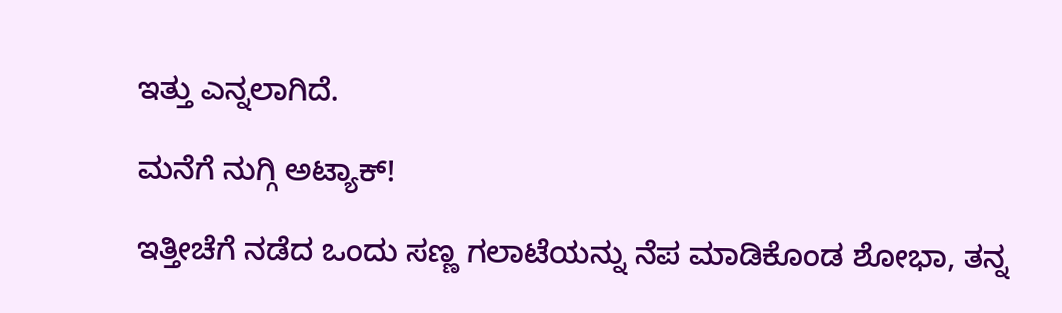ಇತ್ತು ಎನ್ನಲಾಗಿದೆ.

ಮನೆಗೆ ನುಗ್ಗಿ ಅಟ್ಯಾಕ್!

ಇತ್ತೀಚೆಗೆ ನಡೆದ ಒಂದು ಸಣ್ಣ ಗಲಾಟೆಯನ್ನು ನೆಪ ಮಾಡಿಕೊಂಡ ಶೋಭಾ, ತನ್ನ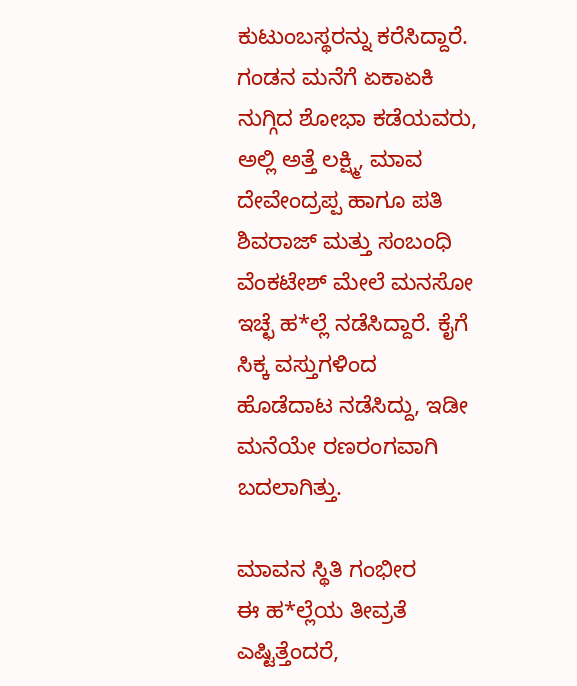ಕುಟುಂಬಸ್ಥರನ್ನು ಕರೆಸಿದ್ದಾರೆ. ಗಂಡನ ಮನೆಗೆ ಏಕಾಏಕಿ ನುಗ್ಗಿದ ಶೋಭಾ ಕಡೆಯವರು, ಅಲ್ಲಿ ಅತ್ತೆ ಲಕ್ಷ್ಮಿ, ಮಾವ ದೇವೇಂದ್ರಪ್ಪ ಹಾಗೂ ಪತಿ ಶಿವರಾಜ್ ಮತ್ತು ಸಂಬಂಧಿ ವೆಂಕಟೇಶ್ ಮೇಲೆ ಮನಸೋ ಇಚ್ಛೆ ಹ*ಲ್ಲೆ ನಡೆಸಿದ್ದಾರೆ. ಕೈಗೆ ಸಿಕ್ಕ ವಸ್ತುಗಳಿಂದ ಹೊಡೆದಾಟ ನಡೆಸಿದ್ದು, ಇಡೀ ಮನೆಯೇ ರಣರಂಗವಾಗಿ ಬದಲಾಗಿತ್ತು.

ಮಾವನ ಸ್ಥಿತಿ ಗಂಭೀರ
ಈ ಹ*ಲ್ಲೆಯ ತೀವ್ರತೆ ಎಷ್ಟಿತ್ತೆಂದರೆ,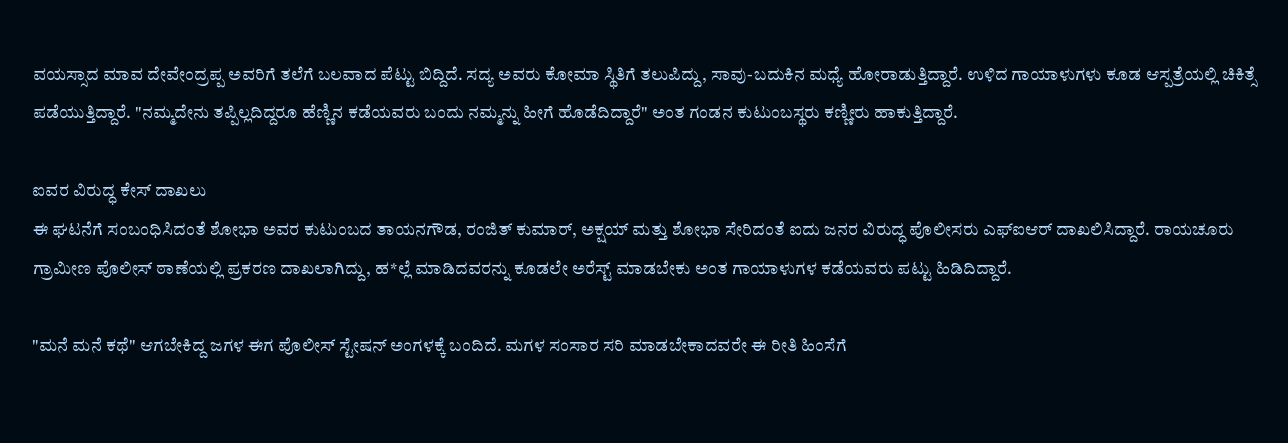ವಯಸ್ಸಾದ ಮಾವ ದೇವೇಂದ್ರಪ್ಪ ಅವರಿಗೆ ತಲೆಗೆ ಬಲವಾದ ಪೆಟ್ಟು ಬಿದ್ದಿದೆ. ಸದ್ಯ ಅವರು ಕೋಮಾ ಸ್ಥಿತಿಗೆ ತಲುಪಿದ್ದು, ಸಾವು-ಬದುಕಿನ ಮಧ್ಯೆ ಹೋರಾಡುತ್ತಿದ್ದಾರೆ. ಉಳಿದ ಗಾಯಾಳುಗಳು ಕೂಡ ಆಸ್ಪತ್ರೆಯಲ್ಲಿ ಚಿಕಿತ್ಸೆ ಪಡೆಯುತ್ತಿದ್ದಾರೆ. "ನಮ್ಮದೇನು ತಪ್ಪಿಲ್ಲದಿದ್ದರೂ ಹೆಣ್ಣಿನ ಕಡೆಯವರು ಬಂದು ನಮ್ಮನ್ನು ಹೀಗೆ ಹೊಡೆದಿದ್ದಾರೆ" ಅಂತ ಗಂಡನ ಕುಟುಂಬಸ್ಥರು ಕಣ್ಣೀರು ಹಾಕುತ್ತಿದ್ದಾರೆ.

ಐವರ ವಿರುದ್ಧ ಕೇಸ್ ದಾಖಲು
ಈ ಘಟನೆಗೆ ಸಂಬಂಧಿಸಿದಂತೆ ಶೋಭಾ ಅವರ ಕುಟುಂಬದ ತಾಯನಗೌಡ, ರಂಜಿತ್ ಕುಮಾರ್, ಅಕ್ಷಯ್ ಮತ್ತು ಶೋಭಾ ಸೇರಿದಂತೆ ಐದು ಜನರ ವಿರುದ್ಧ ಪೊಲೀಸರು ಎಫ್‌ಐಆರ್ ದಾಖಲಿಸಿದ್ದಾರೆ. ರಾಯಚೂರು ಗ್ರಾಮೀಣ ಪೊಲೀಸ್ ಠಾಣೆಯಲ್ಲಿ ಪ್ರಕರಣ ದಾಖಲಾಗಿದ್ದು, ಹ*ಲ್ಲೆ ಮಾಡಿದವರನ್ನು ಕೂಡಲೇ ಅರೆಸ್ಟ್ ಮಾಡಬೇಕು ಅಂತ ಗಾಯಾಳುಗಳ ಕಡೆಯವರು ಪಟ್ಟು ಹಿಡಿದಿದ್ದಾರೆ.

"ಮನೆ ಮನೆ ಕಥೆ" ಆಗಬೇಕಿದ್ದ ಜಗಳ ಈಗ ಪೊಲೀಸ್ ಸ್ಟೇಷನ್ ಅಂಗಳಕ್ಕೆ ಬಂದಿದೆ. ಮಗಳ ಸಂಸಾರ ಸರಿ ಮಾಡಬೇಕಾದವರೇ ಈ ರೀತಿ ಹಿಂಸೆಗೆ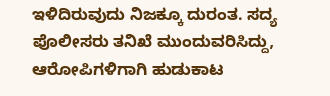ಇಳಿದಿರುವುದು ನಿಜಕ್ಕೂ ದುರಂತ. ಸದ್ಯ ಪೊಲೀಸರು ತನಿಖೆ ಮುಂದುವರಿಸಿದ್ದು, ಆರೋಪಿಗಳಿಗಾಗಿ ಹುಡುಕಾಟ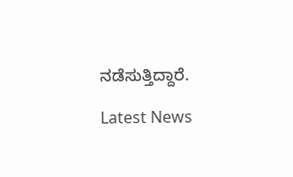ನಡೆಸುತ್ತಿದ್ದಾರೆ.

Latest News